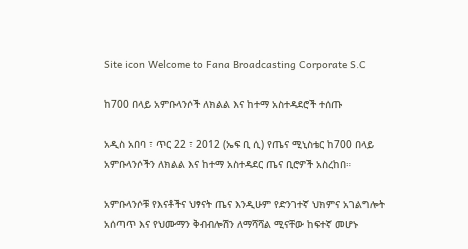Site icon Welcome to Fana Broadcasting Corporate S.C

ከ700 በላይ አምቡላንሶች ለክልል እና ከተማ አስተዳደሮች ተሰጡ

አዲስ አበባ ፣ ጥር 22 ፣ 2012 (ኤፍ ቢ ሲ) የጤና ሚኒስቴር ከ700 በላይ አምቡላንሶችን ለክልል እና ከተማ አስተዳደር ጤና ቢሮዎች አስረከበ።

አምቡላንሶቹ የእናቶችና ህፃናት ጤና እንዲሁም የድንገተኛ ህክምና አገልግሎት አሰጣጥ እና የህሙማን ቅብብሎሽን ለማሻሻል ሚናቸው ከፍተኛ መሆኑ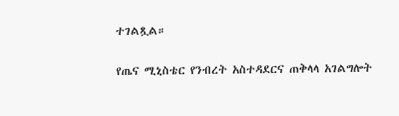ተገልጿል።

የጤና ሚኒስቴር የንብረት አስተዳደርና ጠቅላላ አገልግሎት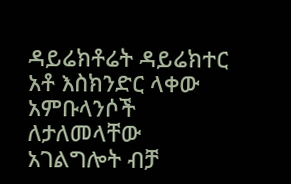ዳይሬክቶሬት ዳይሬክተር አቶ እስክንድር ላቀው አምቡላንሶች ለታለመላቸው አገልግሎት ብቻ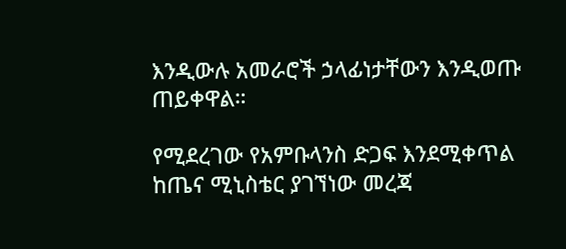እንዲውሉ አመራሮች ኃላፊነታቸውን እንዲወጡ ጠይቀዋል።

የሚደረገው የአምቡላንስ ድጋፍ እንደሚቀጥል ከጤና ሚኒስቴር ያገኘነው መረጃ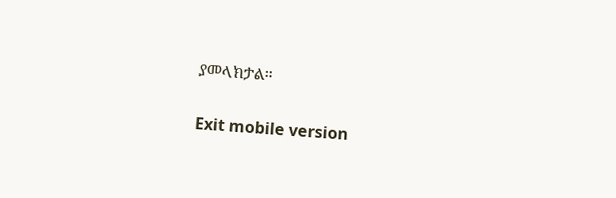ያመላክታል።

Exit mobile version